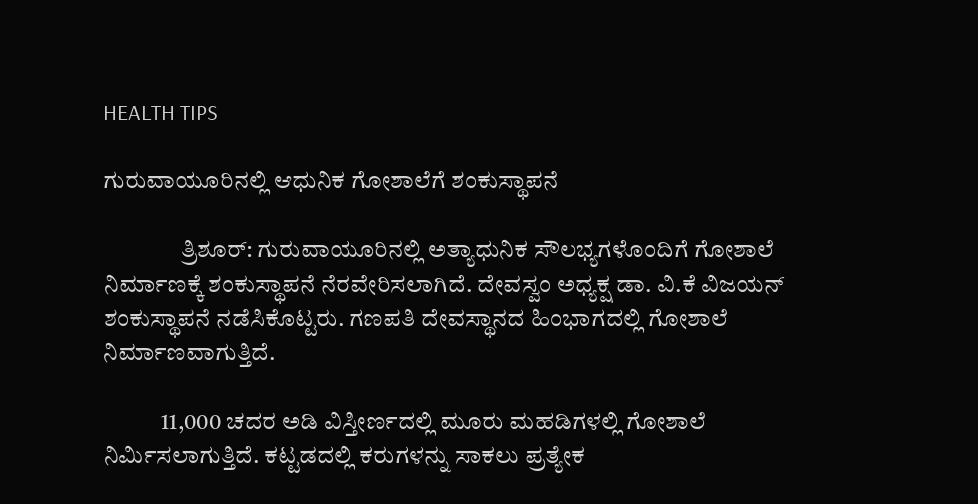HEALTH TIPS

ಗುರುವಾಯೂರಿನಲ್ಲಿ ಆಧುನಿಕ ಗೋಶಾಲೆಗೆ ಶಂಕುಸ್ಥಾಪನೆ

                ತ್ರಿಶೂರ್: ಗುರುವಾಯೂರಿನಲ್ಲಿ ಅತ್ಯಾಧುನಿಕ ಸೌಲಭ್ಯಗಳೊಂದಿಗೆ ಗೋಶಾಲೆ ನಿರ್ಮಾಣಕ್ಕೆ ಶಂಕುಸ್ಥಾಪನೆ ನೆರವೇರಿಸಲಾಗಿದೆ. ದೇವಸ್ವಂ ಅಧ್ಯಕ್ಷ ಡಾ. ವಿ.ಕೆ ವಿಜಯನ್ ಶಂಕುಸ್ಥಾಪನೆ ನಡೆಸಿಕೊಟ್ಟರು. ಗಣಪತಿ ದೇವಸ್ಥಾನದ ಹಿಂಭಾಗದಲ್ಲಿ ಗೋಶಾಲೆ ನಿರ್ಮಾಣವಾಗುತ್ತಿದೆ.

            11,000 ಚದರ ಅಡಿ ವಿಸ್ತೀರ್ಣದಲ್ಲಿ ಮೂರು ಮಹಡಿಗಳಲ್ಲಿ ಗೋಶಾಲೆ ನಿರ್ಮಿಸಲಾಗುತ್ತಿದೆ. ಕಟ್ಟಡದಲ್ಲಿ ಕರುಗಳನ್ನು ಸಾಕಲು ಪ್ರತ್ಯೇಕ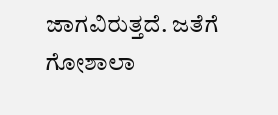ಜಾಗವಿರುತ್ತದೆ. ಜತೆಗೆ ಗೋಶಾಲಾ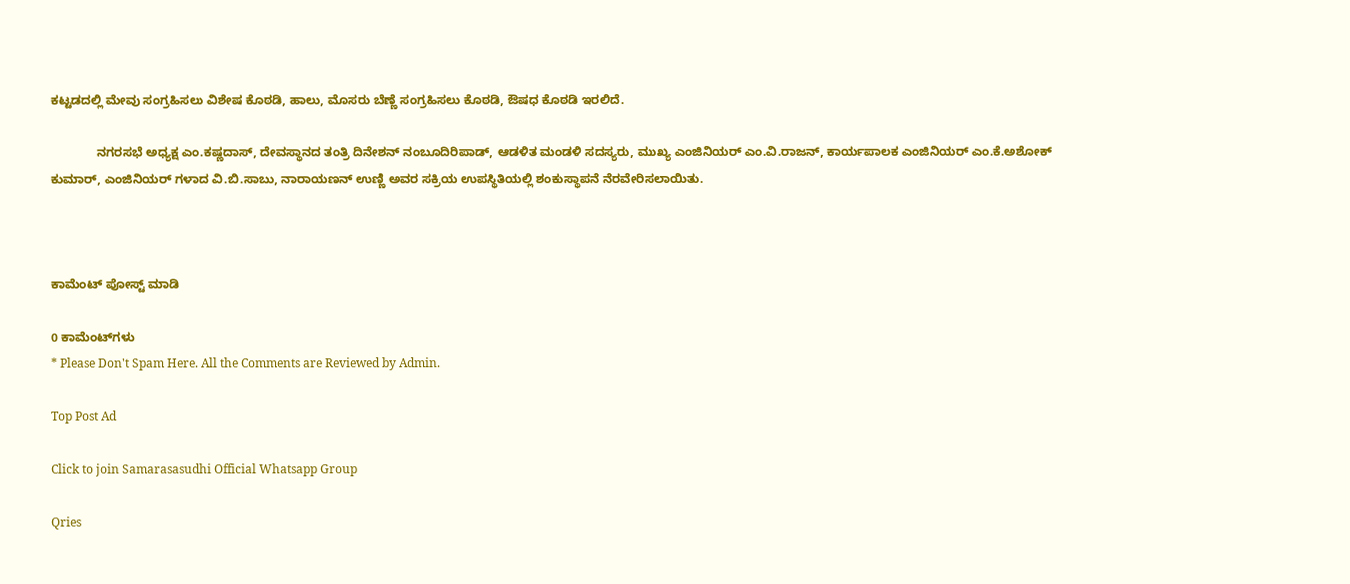ಕಟ್ಟಡದಲ್ಲಿ ಮೇವು ಸಂಗ್ರಹಿಸಲು ವಿಶೇಷ ಕೊಠಡಿ, ಹಾಲು, ಮೊಸರು ಬೆಣ್ಣೆ ಸಂಗ್ರಹಿಸಲು ಕೊಠಡಿ, ಔಷಧ ಕೊಠಡಿ ಇರಲಿದೆ.

             ನಗರಸಭೆ ಅಧ್ಯಕ್ಷ ಎಂ.ಕಷ್ಣದಾಸ್, ದೇವಸ್ಥಾನದ ತಂತ್ರಿ ದಿನೇಶನ್ ನಂಬೂದಿರಿಪಾಡ್, ಆಡಳಿತ ಮಂಡಳಿ ಸದಸ್ಯರು, ಮುಖ್ಯ ಎಂಜಿನಿಯರ್ ಎಂ.ವಿ.ರಾಜನ್, ಕಾರ್ಯಪಾಲಕ ಎಂಜಿನಿಯರ್ ಎಂ.ಕೆ.ಅಶೋಕ್ ಕುಮಾರ್, ಎಂಜಿನಿಯರ್ ಗಳಾದ ವಿ.ಬಿ.ಸಾಬು, ನಾರಾಯಣನ್ ಉಣ್ಣಿ ಅವರ ಸಕ್ರಿಯ ಉಪಸ್ಥಿತಿಯಲ್ಲಿ ಶಂಕುಸ್ಥಾಪನೆ ನೆರವೇರಿಸಲಾಯಿತು.



ಕಾಮೆಂಟ್‌‌ ಪೋಸ್ಟ್‌ ಮಾಡಿ

0 ಕಾಮೆಂಟ್‌ಗಳು
* Please Don't Spam Here. All the Comments are Reviewed by Admin.

Top Post Ad

Click to join Samarasasudhi Official Whatsapp Group

Qries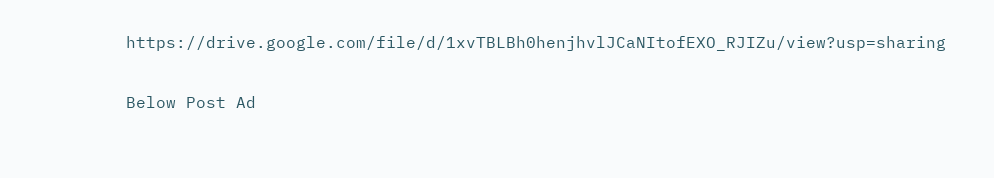https://drive.google.com/file/d/1xvTBLBh0henjhvlJCaNItofEXO_RJIZu/view?usp=sharing

Below Post Ad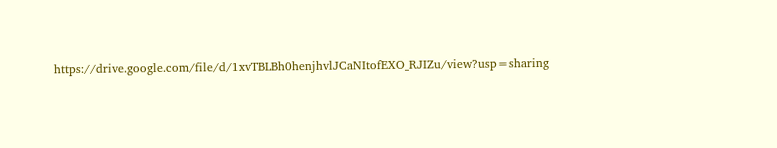https://drive.google.com/file/d/1xvTBLBh0henjhvlJCaNItofEXO_RJIZu/view?usp=sharing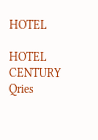HOTEL

HOTEL
CENTURY
Qries